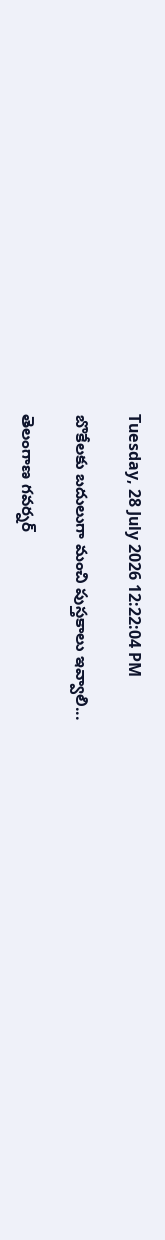Tuesday, 28 July 2026 12:22:04 PM

బొకేలకు బదులుగా మంచి పుస్తకాలు ఇవ్వాలి...

తెలంగాణ గవర్నర్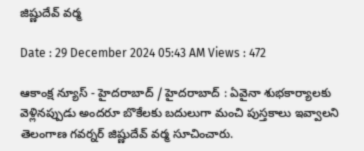జిష్ణుదేవ్ వర్మ

Date : 29 December 2024 05:43 AM Views : 472

ఆకాంక్ష న్యూస్ - హైదరాబాద్ / హైదరాబాద్ : ఏవైనా శుభకార్యాలకు వెళ్లినప్పుడు అందరూ బొకేలకు బదులుగా మంచి పుస్తకాలు ఇవ్వాలని తెలంగాణ గవర్నర్ జిష్ణుదేవ్ వర్మ సూచించారు.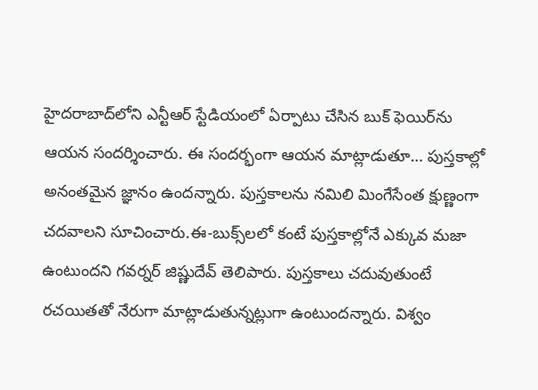హైదరాబాద్‌లోని ఎన్టీఆర్ స్టేడియంలో ఏర్పాటు చేసిన బుక్ ఫెయిర్‌ను ఆయన సందర్శించారు. ఈ సందర్భంగా ఆయన మాట్లాడుతూ… పుస్తకాల్లో అనంతమైన జ్ఞానం ఉందన్నారు. పుస్తకాలను నమిలి మింగేసేంత క్షుణ్ణంగా చదవాలని సూచించారు.ఈ-బుక్స్‌లలో కంటే పుస్తకాల్లోనే ఎక్కువ మజా ఉంటుందని గవర్నర్‌ జిష్ణుదేవ్‌ తెలిపారు. పుస్తకాలు చదువుతుంటే రచయితతో నేరుగా మాట్లాడుతున్నట్లుగా ఉంటుందన్నారు. విశ్వం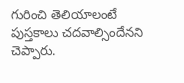గురించి తెలియాలంటే పుస్తకాలు చదవాల్సిందేనని చెప్పారు.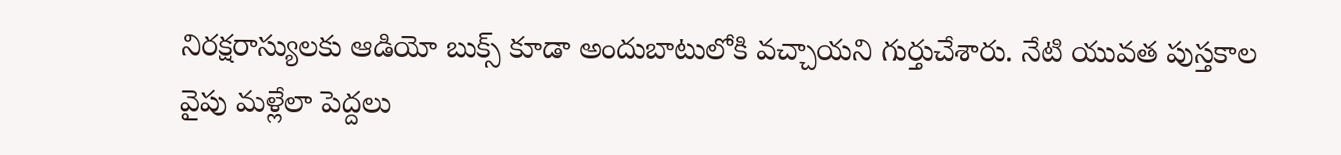నిరక్షరాస్యులకు ఆడియో బుక్స్ కూడా అందుబాటులోకి వచ్చాయని గుర్తుచేశారు. నేటి యువత పుస్తకాల వైపు మళ్లేలా పెద్దలు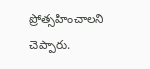ప్రోత్సహించాలని చెప్పారు.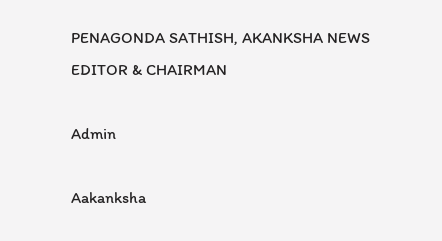PENAGONDA SATHISH, AKANKSHA NEWS EDITOR & CHAIRMAN

Admin

Aakanksha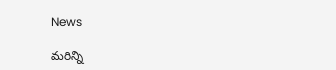News

మరిన్ని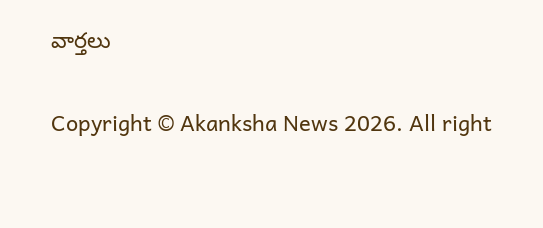వార్తలు

Copyright © Akanksha News 2026. All right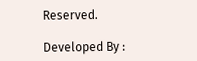Reserved.

Developed By :